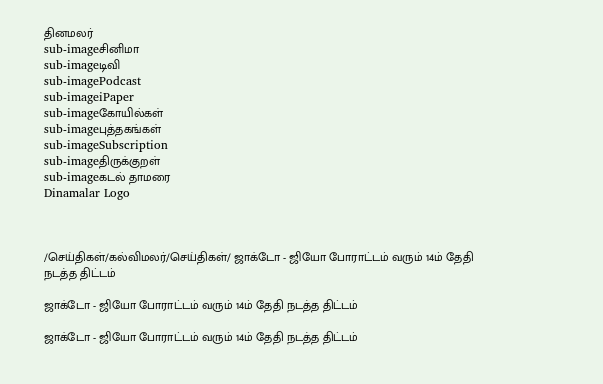தினமலர்
sub-imageசினிமா
sub-imageடிவி
sub-imagePodcast
sub-imageiPaper
sub-imageகோயில்கள்
sub-imageபுத்தகங்கள்
sub-imageSubscription
sub-imageதிருக்குறள்
sub-imageகடல் தாமரை
Dinamalar Logo



/செய்திகள்/கல்விமலர்/செய்திகள்/ ஜாக்டோ - ஜியோ போராட்டம் வரும் 14ம் தேதி நடத்த திட்டம்

ஜாக்டோ - ஜியோ போராட்டம் வரும் 14ம் தேதி நடத்த திட்டம்

ஜாக்டோ - ஜியோ போராட்டம் வரும் 14ம் தேதி நடத்த திட்டம்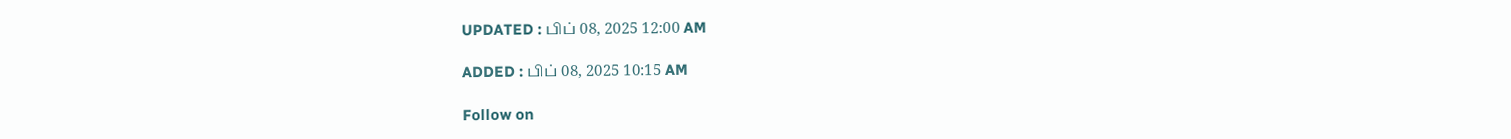UPDATED : பிப் 08, 2025 12:00 AM

ADDED : பிப் 08, 2025 10:15 AM

Follow on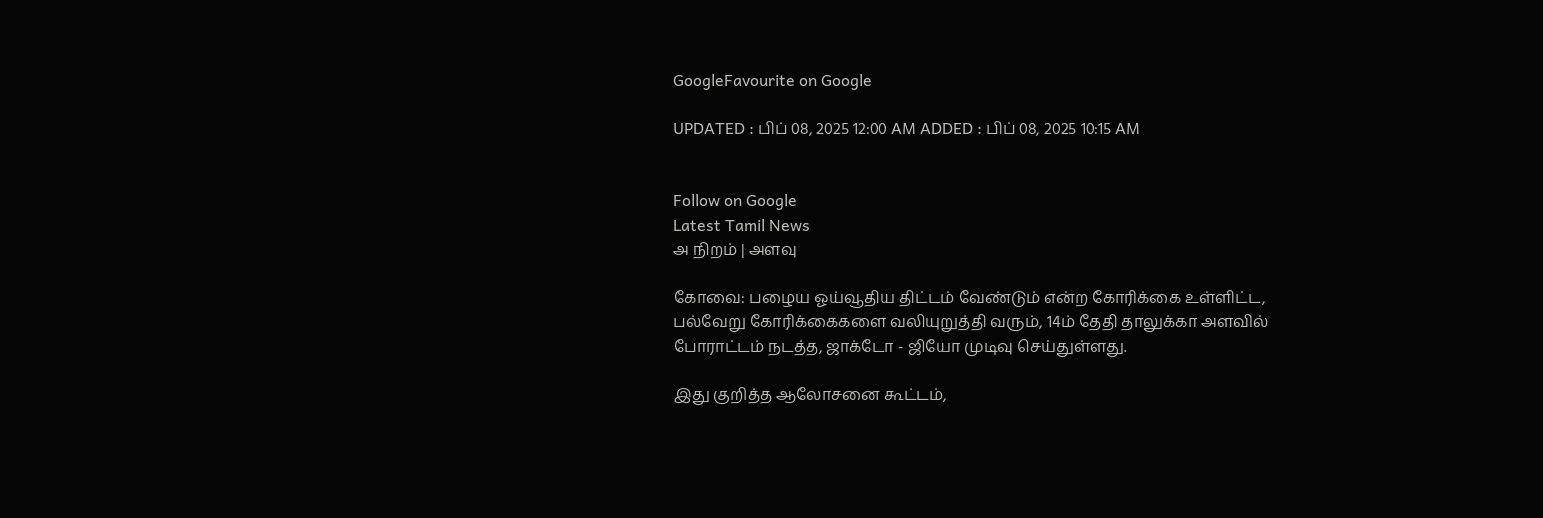GoogleFavourite on Google

UPDATED : பிப் 08, 2025 12:00 AM ADDED : பிப் 08, 2025 10:15 AM


Follow on Google
Latest Tamil News
அ நிறம் | அளவு

கோவை: பழைய ஓய்வூதிய திட்டம் வேண்டும் என்ற கோரிக்கை உள்ளிட்ட, பல்வேறு கோரிக்கைகளை வலியுறுத்தி வரும், 14ம் தேதி தாலுக்கா அளவில் போராட்டம் நடத்த, ஜாக்டோ - ஜியோ முடிவு செய்துள்ளது.

இது குறித்த ஆலோசனை கூட்டம்,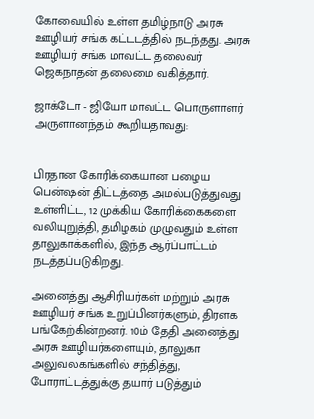கோவையில் உள்ள தமிழ்நாடு அரசு ஊழியர் சங்க கட்டடத்தில் நடந்தது. அரசு ஊழியர் சங்க மாவட்ட தலைவர் ஜெகநாதன் தலைமை வகித்தார்.

ஜாக்டோ - ஜியோ மாவட்ட பொருளாளர் அருளானந்தம் கூறியதாவது:


பிரதான கோரிக்கையான பழைய பென்ஷன் திட்டத்தை அமல்படுத்துவது உள்ளிட்ட, 12 முக்கிய கோரிக்கைகளை வலியுறுத்தி, தமிழகம் முழுவதும் உள்ள தாலுகாக்களில், இந்த ஆர்ப்பாட்டம் நடத்தப்படுகிறது.

அனைத்து ஆசிரியர்கள் மற்றும் அரசு ஊழியர் சங்க உறுப்பினர்களும், திரளக பங்கேற்கின்றனர். 10ம் தேதி அனைத்து அரசு ஊழியர்களையும், தாலுகா அலுவலகங்களில் சந்தித்து, போராட்டத்துக்கு தயார் படுத்தும்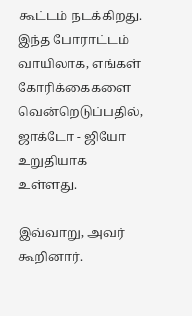கூட்டம் நடக்கிறது. இந்த போராட்டம் வாயிலாக, எங்கள் கோரிக்கைகளை வென்றெடுப்பதில், ஜாக்டோ - ஜியோ உறுதியாக உள்ளது.

இவ்வாறு, அவர் கூறினார்.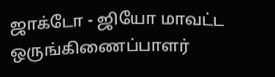ஜாக்டோ - ஜியோ மாவட்ட ஒருங்கிணைப்பாளர்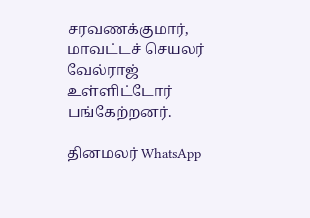சரவணக்குமார், மாவட்டச் செயலர் வேல்ராஜ் உள்ளிட்டோர் பங்கேற்றனர்.

தினமலர் WhatsApp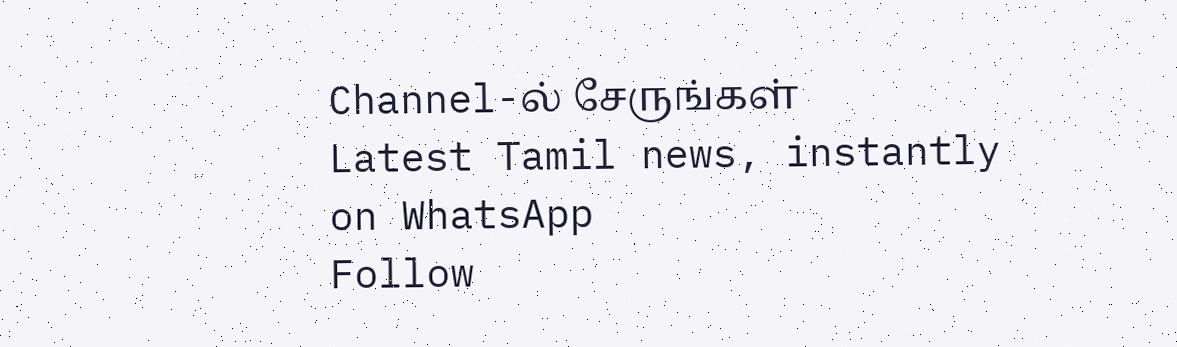Channel-ல் சேருங்கள்
Latest Tamil news, instantly on WhatsApp
Follow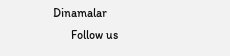Dinamalar
      Follow us